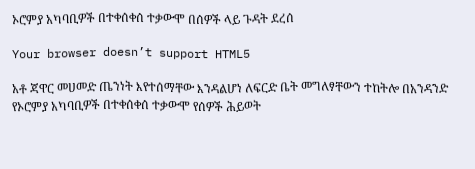ኦሮምያ አካባቢዎች በተቀሰቀሰ ተቃውሞ በሰዎች ላይ ጉዳት ደረሰ

Your browser doesn’t support HTML5

አቶ ጃዋር መሀመድ ጤንነት እየተሰማቸው እንዳልሆነ ለፍርድ ቤት መግለፃቸውን ተከትሎ በአንዳንድ የኦሮምያ አካባቢዎች በተቀሰቀሰ ተቃውሞ የሰዎች ሕይወት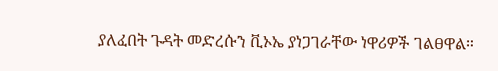ያለፈበት ጉዳት መድረሱን ቪኦኤ ያነጋገራቸው ነዋሪዎች ገልፀዋል።